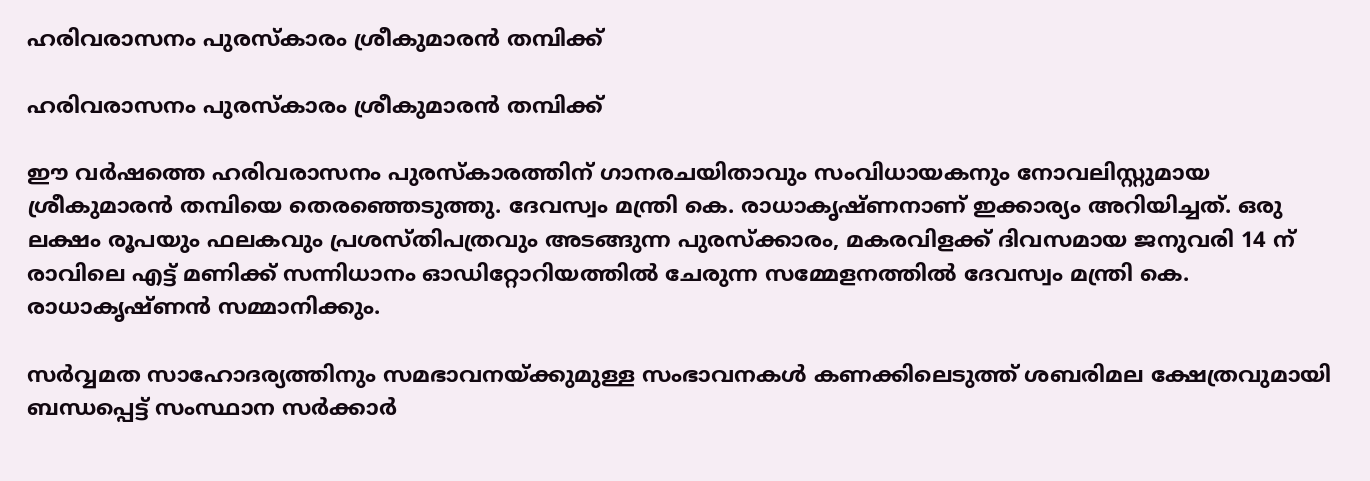ഹരിവരാസനം പുരസ്‌കാരം ശ്രീകുമാരൻ തമ്പിക്ക്

ഹരിവരാസനം പുരസ്‌കാരം ശ്രീകുമാരൻ തമ്പിക്ക്

ഈ വർഷത്തെ ഹരിവരാസനം പുരസ്‌കാരത്തിന് ഗാനരചയിതാവും സംവിധായകനും നോവലിസ്റ്റുമായ ശ്രീകുമാരൻ തമ്പിയെ തെരഞ്ഞെടുത്തു. ദേവസ്വം മന്ത്രി കെ. രാധാകൃഷ്ണനാണ് ഇക്കാര്യം അറിയിച്ചത്. ഒരു ലക്ഷം രൂപയും ഫലകവും പ്രശസ്തിപത്രവും അടങ്ങുന്ന പുരസ്‌ക്കാരം, മകരവിളക്ക് ദിവസമായ ജനുവരി 14 ന് രാവിലെ എട്ട് മണിക്ക് സന്നിധാനം ഓഡിറ്റോറിയത്തിൽ ചേരുന്ന സമ്മേളനത്തിൽ ദേവസ്വം മന്ത്രി കെ. രാധാകൃഷ്ണൻ സമ്മാനിക്കും.

സർവ്വമത സാഹോദര്യത്തിനും സമഭാവനയ്ക്കുമുള്ള സംഭാവനകൾ കണക്കിലെടുത്ത് ശബരിമല ക്ഷേത്രവുമായി ബന്ധപ്പെട്ട് സംസ്ഥാന സർക്കാർ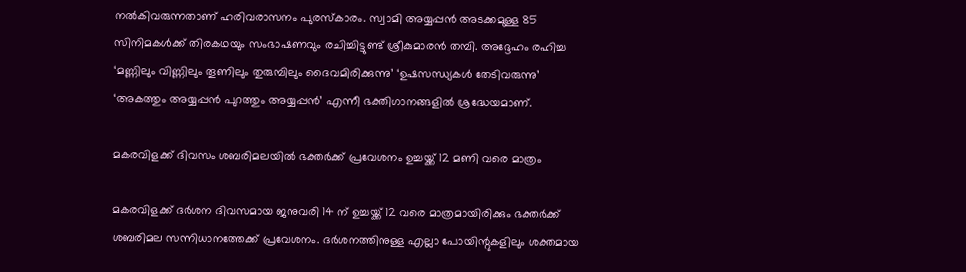നൽകിവരുന്നതാണ് ഹരിവരാസനം പുരസ്‌കാരം. സ്വാമി അയ്യപ്പൻ അടക്കമുള്ള 85 സിനിമകൾക്ക് തിരകഥയും സംഭാഷണവും രചിച്ചിട്ടുണ്ട് ശ്രീകുമാരൻ തമ്പി. അദ്ദേഹം രഹിച്ച ‘മണ്ണിലും വിണ്ണിലും തൂണിലും തുരുമ്പിലും ദൈവമിരിക്കുന്നു’ ‘ഉഷസന്ധ്യകൾ തേടിവരുന്നു’ ‘അകത്തും അയ്യപ്പൻ പുറത്തും അയ്യപ്പൻ’ എന്നീ ഭക്തിഗാനങ്ങളിൽ ശ്രദ്ധേയമാണ്.

മകരവിളക്ക് ദിവസം ശബരിമലയിൽ ഭക്തര്‍ക്ക് പ്രവേശനം ഉച്ചയ്ക്ക് 12 മണി വരെ മാത്രം

മകരവിളക്ക് ദര്‍ശന ദിവസമായ ജനുവരി 14 ന് ഉച്ചയ്ക്ക് 12 വരെ മാത്രമായിരിക്കും ഭക്തര്‍ക്ക് ശബരിമല സന്നിധാനത്തേക്ക് പ്രവേശനം. ദര്‍ശനത്തിനുള്ള എല്ലാ പോയിന്റുകളിലും ശക്തമായ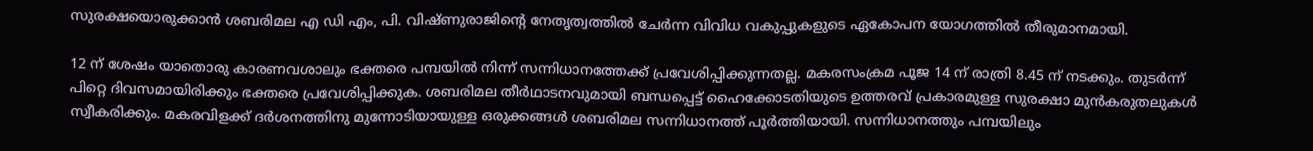സുരക്ഷയൊരുക്കാന്‍ ശബരിമല എ ഡി എം, പി. വിഷ്ണുരാജിന്റെ നേതൃത്വത്തില്‍ ചേര്‍ന്ന വിവിധ വകുപ്പുകളുടെ ഏകോപന യോഗത്തില്‍ തീരുമാനമായി.

12 ന് ശേഷം യാതൊരു കാരണവശാലും ഭക്തരെ പമ്പയില്‍ നിന്ന് സന്നിധാനത്തേക്ക് പ്രവേശിപ്പിക്കുന്നതല്ല. മകരസംക്രമ പൂജ 14 ന് രാത്രി 8.45 ന് നടക്കും. തുടര്‍ന്ന് പിറ്റെ ദിവസമായിരിക്കും ഭക്തരെ പ്രവേശിപ്പിക്കുക. ശബരിമല തീര്‍ഥാടനവുമായി ബന്ധപ്പെട്ട് ഹൈക്കോടതിയുടെ ഉത്തരവ് പ്രകാരമുള്ള സുരക്ഷാ മുന്‍കരുതലുകള്‍ സ്വീകരിക്കും. മകരവിളക്ക് ദര്‍ശനത്തിനു മുന്നോടിയായുള്ള ഒരുക്കങ്ങള്‍ ശബരിമല സന്നിധാനത്ത് പൂര്‍ത്തിയായി. സന്നിധാനത്തും പമ്പയിലും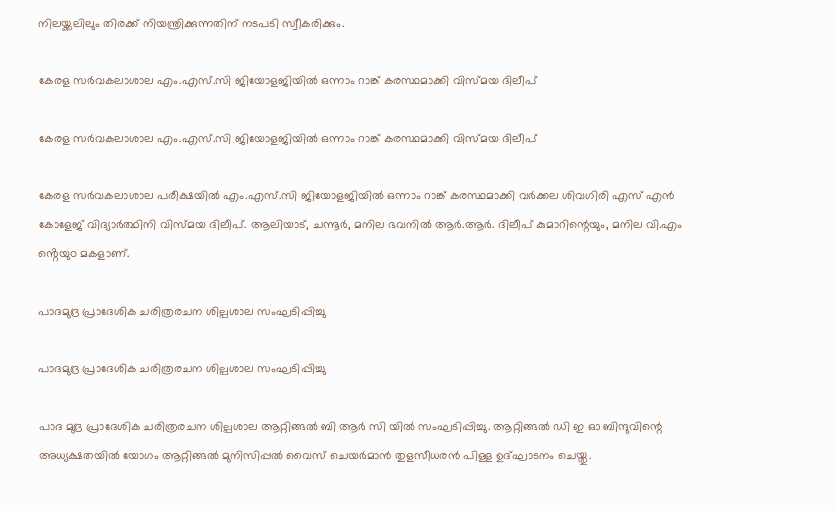നിലയ്ക്കലിലും തിരക്ക് നിയന്ത്രിക്കുന്നതിന് നടപടി സ്വീകരിക്കും.

കേരള സർവകലാശാല എം.എസ്.സി ജിയോളജിയിൽ ഒന്നാം റാങ്ക് കരസ്ഥമാക്കി വിസ്മയ ദിലീപ്

കേരള സർവകലാശാല എം.എസ്.സി ജിയോളജിയിൽ ഒന്നാം റാങ്ക് കരസ്ഥമാക്കി വിസ്മയ ദിലീപ്

കേരള സർവകലാശാല പരീക്ഷയിൽ എം.എസ്.സി ജിയോളജിയിൽ ഒന്നാം റാങ്ക് കരസ്ഥമാക്കി വർക്കല ശിവഗിരി എസ്‌ എൻ കോളേജ് വിദ്യാർത്ഥിനി വിസ്മയ ദിലീപ്. ആലിയാട്, ചന്നൂർ, മനില ഭവനിൽ ആർ.ആർ. ദിലീപ് കുമാറിന്റെയും, മനില വി.എം ൻ്റെയുo മകളാണ്.

പാദമുദ്ര പ്രാദേശിക ചരിത്രരചന ശില്പശാല സംഘടിപ്പിച്ചു

പാദമുദ്ര പ്രാദേശിക ചരിത്രരചന ശില്പശാല സംഘടിപ്പിച്ചു

പാദ മുദ്ര പ്രാദേശിക ചരിത്രരചന ശില്പശാല ആറ്റിങ്ങൽ ബി ആർ സി യിൽ സംഘടിപ്പിച്ചു. ആറ്റിങ്ങൽ ഡി ഇ ഓ ബിന്ദുവിന്റെ അധ്യക്ഷതയിൽ യോഗം ആറ്റിങ്ങൽ മുനിസിപ്പൽ വൈസ് ചെയർമാൻ തുളസീധരൻ പിള്ള ഉദ്ഘാടനം ചെയ്തു.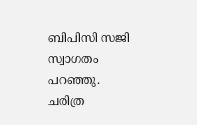ബിപിസി സജി സ്വാഗതം പറഞ്ഞു. ചരിത്ര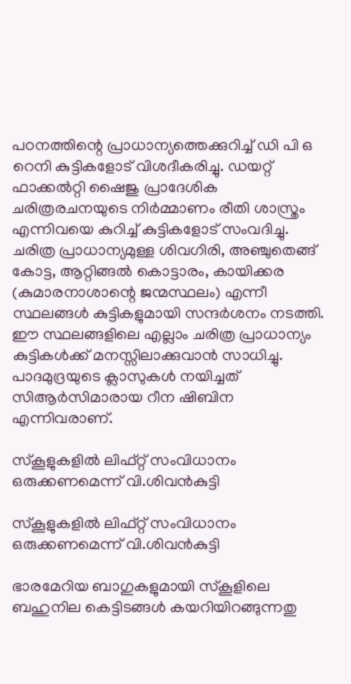പഠനത്തിന്റെ പ്രാധാന്യത്തെക്കുറിച്ച് ഡി പി ഒ റെനി കുട്ടികളോട് വിശദീകരിച്ചു. ഡയറ്റ് ഫാക്കൽറ്റി ഷൈജു പ്രാദേശിക ചരിത്രരചനയുടെ നിർമ്മാണം രീതി ശാസ്ത്രം എന്നിവയെ കുറിച്ച് കുട്ടികളോട് സംവദിച്ചു. ചരിത്ര പ്രാധാന്യമുള്ള ശിവഗിരി, അഞ്ചുതെങ്ങ് കോട്ട, ആറ്റിങ്ങൽ കൊട്ടാരം, കായിക്കര (കുമാരനാശാന്റെ ജന്മസ്ഥലം) എന്നീ സ്ഥലങ്ങൾ കുട്ടികളുമായി സന്ദർശനം നടത്തി. ഈ സ്ഥലങ്ങളിലെ എല്ലാം ചരിത്ര പ്രാധാന്യം കുട്ടികൾക്ക് മനസ്സിലാക്കുവാൻ സാധിച്ചു. പാദമുദ്രയുടെ ക്ലാസുകൾ നയിച്ചത് സിആർസിമാരായ റീന ഷിബിന എന്നിവരാണ്.

സ്കൂളുകളിൽ ലിഫ്റ്റ് സംവിധാനം ഒരുക്കണമെന്ന് വി.ശിവൻകുട്ടി

സ്കൂളുകളിൽ ലിഫ്റ്റ് സംവിധാനം ഒരുക്കണമെന്ന് വി.ശിവൻകുട്ടി

ഭാരമേറിയ ബാഗുകളുമായി സ്കൂളിലെ ബഹുനില കെട്ടിടങ്ങൾ കയറിയിറങ്ങുന്നതു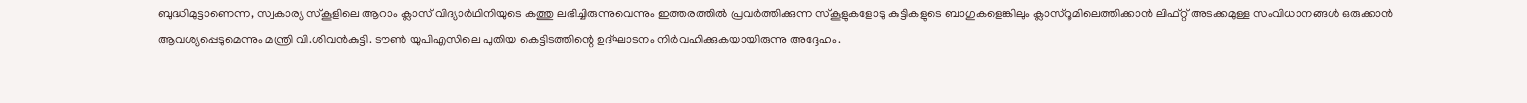ബുദ്ധിമുട്ടാണെന്ന, സ്വകാര്യ സ്കൂളിലെ ആറാം ക്ലാസ് വിദ്യാർഥിനിയുടെ കത്തു ലഭിച്ചിരുന്നുവെന്നും ഇത്തരത്തിൽ പ്രവർത്തിക്കുന്ന സ്കൂളുകളോടു കുട്ടികളുടെ ബാഗുകളെങ്കിലും ക്ലാസ്റൂമിലെത്തിക്കാൻ ലിഫ്റ്റ് അടക്കമുള്ള സംവിധാനങ്ങൾ ഒരുക്കാൻ ആവശ്യപ്പെടുമെന്നും മന്ത്രി വി.ശിവൻകുട്ടി. ടൗൺ യുപിഎസിലെ പുതിയ കെട്ടിടത്തിന്റെ ഉദ്ഘാടനം നിർവഹിക്കുകയായിരുന്നു അദ്ദേഹം.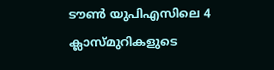ടൗൺ യുപിഎസിലെ 4 ക്ലാസ്മുറികളുടെ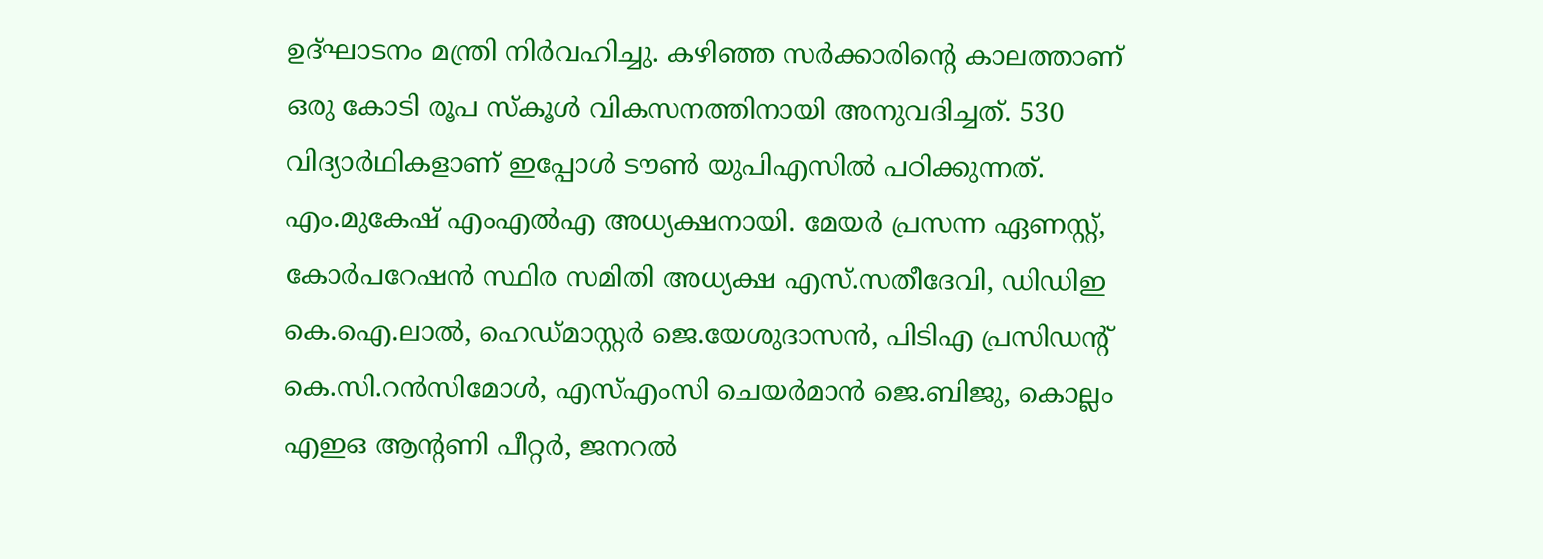ഉദ്ഘാടനം മന്ത്രി നിർവഹിച്ചു. കഴിഞ്ഞ സർക്കാരിന്റെ കാലത്താണ് ഒരു കോടി രൂപ സ്കൂൾ വികസനത്തിനായി അനുവദിച്ചത്. 530 വിദ്യാർഥികളാണ് ഇപ്പോൾ ടൗൺ യുപിഎസിൽ പഠിക്കുന്നത്. എം.മുകേഷ് എംഎൽഎ അധ്യക്ഷനായി. മേയർ പ്രസന്ന ഏണസ്റ്റ്, കോർപറേഷൻ സ്ഥിര സമിതി അധ്യക്ഷ എസ്.സതീദേവി, ഡിഡിഇ കെ.ഐ.ലാൽ, ഹെഡ്മാസ്റ്റർ ജെ.യേശുദാസൻ, പിടിഎ പ്രസിഡന്റ് കെ.സി.റൻസിമോൾ, എസ്എംസി ചെയർമാൻ ജെ.ബിജു, കൊല്ലം എഇഒ ആന്റണി പീറ്റർ, ജനറൽ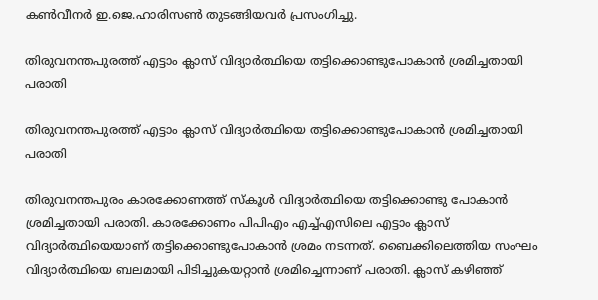കൺവീനർ ഇ.ജെ.ഹാരിസൺ തുടങ്ങിയവർ പ്രസംഗിച്ചു.

തിരുവനന്തപുരത്ത് എട്ടാം ക്ലാസ് വിദ്യാര്‍ത്ഥിയെ തട്ടിക്കൊണ്ടുപോകാന്‍ ശ്രമിച്ചതായി പരാതി

തിരുവനന്തപുരത്ത് എട്ടാം ക്ലാസ് വിദ്യാര്‍ത്ഥിയെ തട്ടിക്കൊണ്ടുപോകാന്‍ ശ്രമിച്ചതായി പരാതി

തിരുവനന്തപുരം കാരക്കോണത്ത് സ്‌കൂള്‍ വിദ്യാര്‍ത്ഥിയെ തട്ടിക്കൊണ്ടു പോകാന്‍ ശ്രമിച്ചതായി പരാതി. കാരക്കോണം പിപിഎം എച്ച്എസിലെ എട്ടാം ക്ലാസ് വിദ്യാര്‍ത്ഥിയെയാണ് തട്ടിക്കൊണ്ടുപോകാന്‍ ശ്രമം നടന്നത്. ബൈക്കിലെത്തിയ സംഘം വിദ്യാര്‍ത്ഥിയെ ബലമായി പിടിച്ചുകയറ്റാന്‍ ശ്രമിച്ചെന്നാണ് പരാതി. ക്ലാസ് കഴിഞ്ഞ്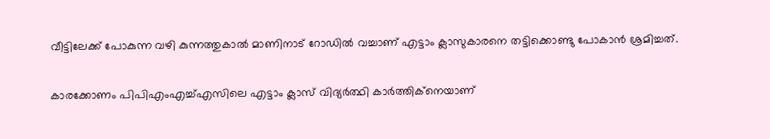വീട്ടിലേക്ക് പോകുന്ന വഴി കുന്നത്തുകാല്‍ മാണിനാട് റോഡില്‍ വച്ചാണ് എട്ടാം ക്ലാസുകാരനെ തട്ടിക്കൊണ്ടു പോകാന്‍ ശ്രമിച്ചത്.

കാരക്കോണം പിപിഎംഎച്ച്എസിലെ എട്ടാം ക്ലാസ് വിദ്യര്‍ത്ഥി കാര്‍ത്തിക്നെയാണ്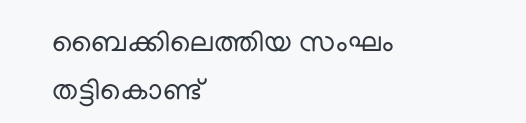ബൈക്കിലെത്തിയ സംഘം തട്ടികൊണ്ട്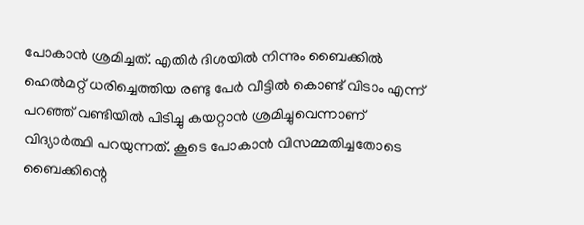പോകാന്‍ ശ്രമിച്ചത്. എതിര്‍ ദിശയില്‍ നിന്നും ബൈക്കില്‍ ഹെല്‍മറ്റ് ധരിച്ചെത്തിയ രണ്ടു പേര്‍ വീട്ടില്‍ കൊണ്ട് വിടാം എന്ന് പറഞ്ഞ് വണ്ടിയില്‍ പിടിച്ചു കയറ്റാന്‍ ശ്രമിച്ചുവെന്നാണ് വിദ്യാര്‍ത്ഥി പറയുന്നത്. കൂടെ പോകാന്‍ വിസമ്മതിച്ചതോടെ ബൈക്കിന്റെ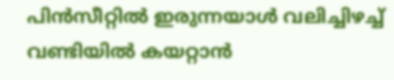പിന്‍സീറ്റില്‍ ഇരുന്നയാള്‍ വലിച്ചിഴച്ച് വണ്ടിയില്‍ കയറ്റാന്‍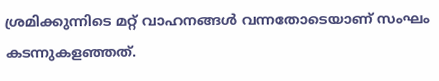ശ്രമിക്കുന്നിടെ മറ്റ് വാഹനങ്ങള്‍ വന്നതോടെയാണ് സംഘം കടന്നുകളഞ്ഞത്.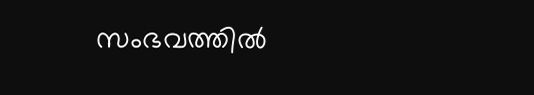സംഭവത്തില്‍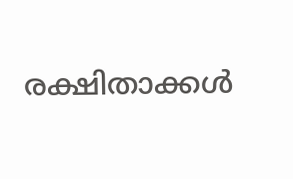രക്ഷിതാക്കള്‍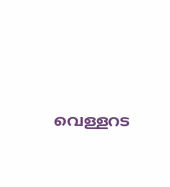വെള്ളറട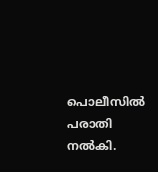പൊലീസില്‍ പരാതി നല്‍കി.